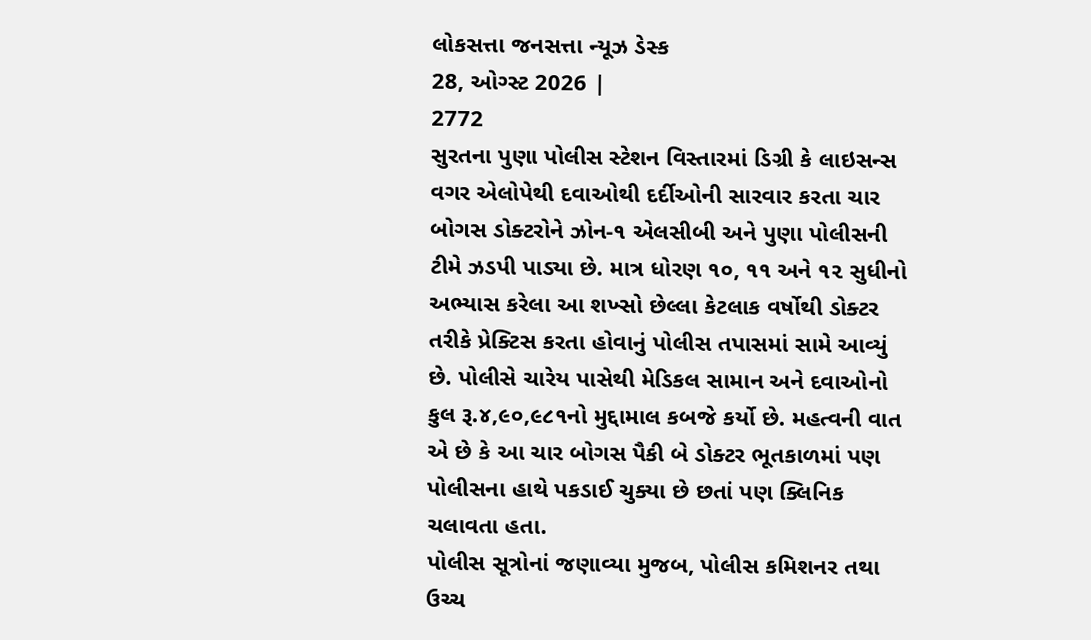લોકસત્તા જનસત્તા ન્યૂઝ ડેસ્ક
28, ઓગ્સ્ટ 2026 |
2772
સુરતના પુણા પોલીસ સ્ટેશન વિસ્તારમાં ડિગ્રી કે લાઇસન્સ વગર એલોપેથી દવાઓથી દર્દીઓની સારવાર કરતા ચાર બોગસ ડોક્ટરોને ઝોન-૧ એલસીબી અને પુણા પોલીસની ટીમે ઝડપી પાડ્યા છે. માત્ર ધોરણ ૧૦, ૧૧ અને ૧૨ સુધીનો અભ્યાસ કરેલા આ શખ્સો છેલ્લા કેટલાક વર્ષોથી ડોક્ટર તરીકે પ્રેક્ટિસ કરતા હોવાનું પોલીસ તપાસમાં સામે આવ્યું છે. પોલીસે ચારેય પાસેથી મેડિકલ સામાન અને દવાઓનો કુલ રૂ.૪,૯૦,૯૮૧નો મુદ્દામાલ કબજે કર્યો છે. મહત્વની વાત એ છે કે આ ચાર બોગસ પૈકી બે ડોક્ટર ભૂતકાળમાં પણ પોલીસના હાથે પકડાઈ ચુક્યા છે છતાં પણ ક્લિનિક ચલાવતા હતા.
પોલીસ સૂત્રોનાં જણાવ્યા મુજબ, પોલીસ કમિશનર તથા ઉચ્ચ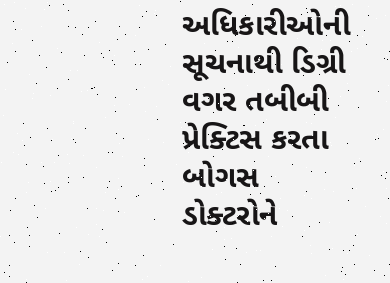અધિકારીઓની સૂચનાથી ડિગ્રી વગર તબીબી પ્રેક્ટિસ કરતા બોગસ ડોક્ટરોને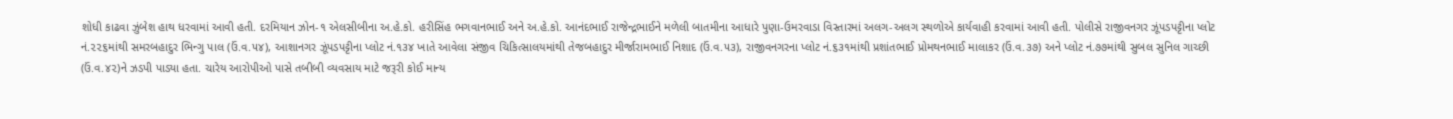શોધી કાઢવા ઝુંબેશ હાથ ધરવામાં આવી હતી. દરમિયાન ઝોન-૧ એલસીબીના અ.હે.કો. હરીસિંહ ભગવાનભાઈ અને અ.હે.કો. આનંદભાઈ રાજેન્દ્રભાઈને મળેલી બાતમીના આધારે પુણા-ઉમરવાડા વિસ્તારમાં અલગ-અલગ સ્થળોએ કાર્યવાહી કરવામાં આવી હતી. પોલીસે રાજીવનગર ઝૂંપડપટ્ટીના પ્લોટ નં.૨૨૬માંથી સમરબહાદુર ભિન્ગુ પાલ (ઉં.વ.૫૪), આશાનગર ઝૂંપડપટ્ટીના પ્લોટ નં.૧૩૪ ખાતે આવેલા સંજીવ ચિકિત્સાલયમાંથી તેજબહાદુર મીર્જારામભાઈ નિશાદ (ઉં.વ.૫૩), રાજીવનગરના પ્લોટ નં.૬૩૧માંથી પ્રશાંતભાઈ પ્રોમથનભાઈ માલાકર (ઉં.વ.૩૭) અને પ્લોટ નં.૭૭માંથી સુબલ સુનિલ ગાચ્છી (ઉં.વ.૪૨)ને ઝડપી પાડ્યા હતા. ચારેય આરોપીઓ પાસે તબીબી વ્યવસાય માટે જરૂરી કોઈ માન્ય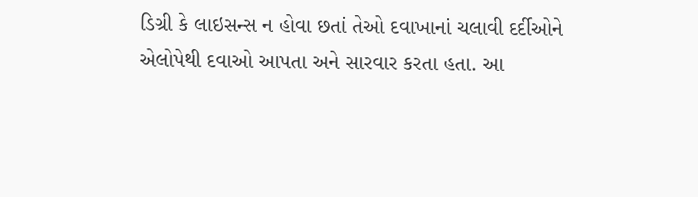ડિગ્રી કે લાઇસન્સ ન હોવા છતાં તેઓ દવાખાનાં ચલાવી દર્દીઓને એલોપેથી દવાઓ આપતા અને સારવાર કરતા હતા. આ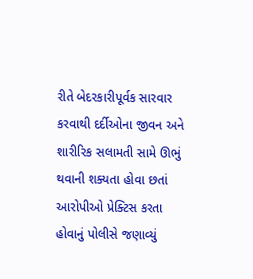રીતે બેદરકારીપૂર્વક સારવાર કરવાથી દર્દીઓના જીવન અને શારીરિક સલામતી સામે ઊભું થવાની શક્યતા હોવા છતાં આરોપીઓ પ્રેક્ટિસ કરતા હોવાનું પોલીસે જણાવ્યું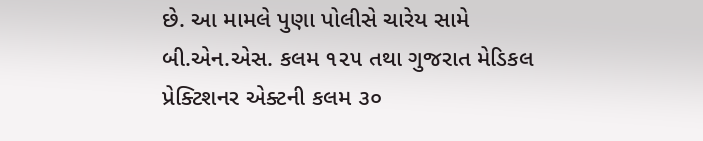છે. આ મામલે પુણા પોલીસે ચારેય સામે બી.એન.એસ. કલમ ૧૨૫ તથા ગુજરાત મેડિકલ પ્રેક્ટિશનર એક્ટની કલમ ૩૦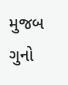મુજબ ગુનો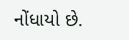નોંધાયો છે.